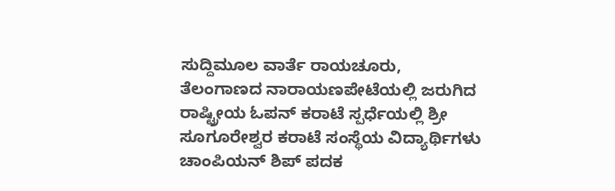ಸುದ್ದಿಮೂಲ ವಾರ್ತೆ ರಾಯಚೂರು,
ತೆಲಂಗಾಣದ ನಾರಾಯಣಪೇಟೆಯಲ್ಲಿ ಜರುಗಿದ ರಾಷ್ಟ್ರೀಯ ಓಪನ್ ಕರಾಟೆ ಸ್ಪರ್ಧೆಯಲ್ಲಿ ಶ್ರೀ ಸೂಗೂರೇಶ್ವರ ಕರಾಟೆ ಸಂಸ್ಥೆಯ ವಿದ್ಯಾರ್ಥಿಗಳು ಚಾಂಪಿಯನ್ ಶಿಪ್ ಪದಕ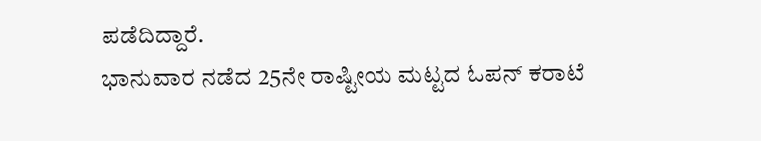ಪಡೆದಿದ್ದಾರೆ.
ಭಾನುವಾರ ನಡೆದ 25ನೇ ರಾಷ್ಟೀಯ ಮಟ್ಟದ ಓಪನ್ ಕರಾಟೆ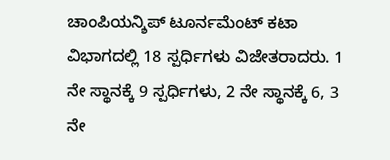ಚಾಂಪಿಯನ್ಶಿಪ್ ಟೂರ್ನಮೆಂಟ್ ಕಟಾ ವಿಭಾಗದಲ್ಲಿ 18 ಸ್ಪರ್ಧಿಗಳು ವಿಜೇತರಾದರು. 1 ನೇ ಸ್ಥಾನಕ್ಕೆ 9 ಸ್ಪರ್ಧಿಗಳು, 2 ನೇ ಸ್ಥಾನಕ್ಕೆ 6, 3 ನೇ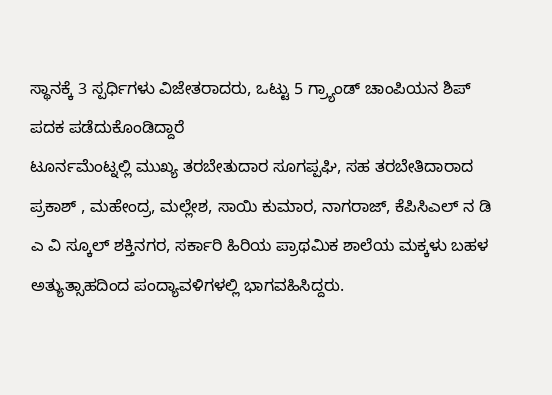ಸ್ಥಾನಕ್ಕೆ 3 ಸ್ಪರ್ಧಿಗಳು ವಿಜೇತರಾದರು, ಒಟ್ಟು 5 ಗ್ರ್ಯಾಂಡ್ ಚಾಂಪಿಯನ ಶಿಪ್ ಪದಕ ಪಡೆದುಕೊಂಡಿದ್ದಾರೆ
ಟೂರ್ನಮೆಂಟ್ನಲ್ಲಿ ಮುಖ್ಯ ತರಬೇತುದಾರ ಸೂಗಪ್ಪಘಿ, ಸಹ ತರಬೇತಿದಾರಾದ ಪ್ರಕಾಶ್ , ಮಹೇಂದ್ರ, ಮಲ್ಲೇಶ, ಸಾಯಿ ಕುಮಾರ, ನಾಗರಾಜ್, ಕೆಪಿಸಿಎಲ್ ನ ಡಿ ಎ ವಿ ಸ್ಕೂಲ್ ಶಕ್ತಿನಗರ, ಸರ್ಕಾರಿ ಹಿರಿಯ ಪ್ರಾಥಮಿಕ ಶಾಲೆಯ ಮಕ್ಕಳು ಬಹಳ ಅತ್ಯುತ್ಸಾಹದಿಂದ ಪಂದ್ಯಾವಳಿಗಳಲ್ಲಿ ಭಾಗವಹಿಸಿದ್ದರು.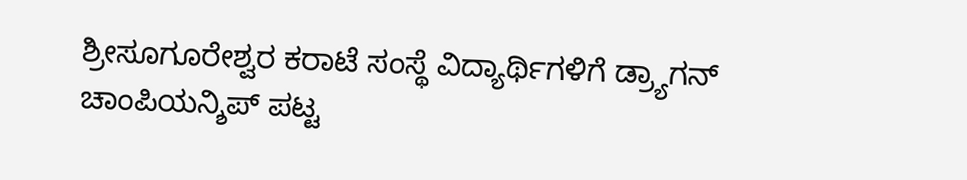ಶ್ರೀಸೂಗೂರೇಶ್ವರ ಕರಾಟೆ ಸಂಸ್ಥೆ ವಿದ್ಯಾರ್ಥಿಗಳಿಗೆ ಡ್ರ್ಯಾಗನ್ ಚಾಂಪಿಯನ್ಶಿಪ್ ಪಟ್ಟ